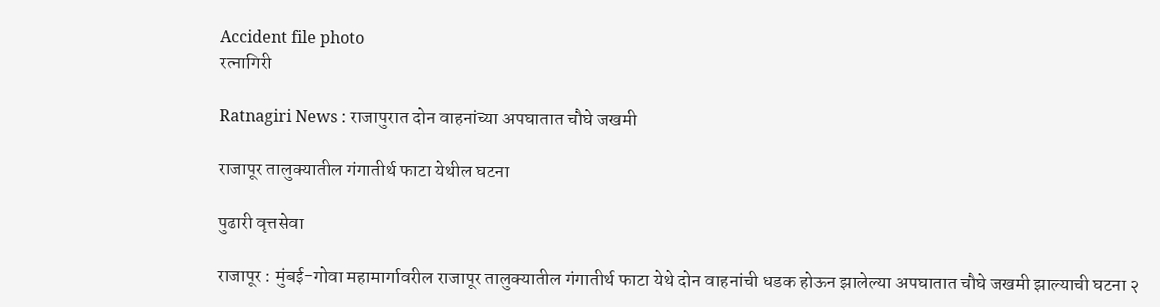Accident file photo
रत्नागिरी

Ratnagiri News : राजापुरात दोन वाहनांच्या अपघातात चौघे जखमी

राजापूर तालुक्यातील गंगातीर्थ फाटा येथील घटना

पुढारी वृत्तसेवा

राजापूर : मुंबई-गोवा महामार्गावरील राजापूर तालुक्यातील गंगातीर्थ फाटा येथे दोन वाहनांची धडक होऊन झालेल्या अपघातात चौघे जखमी झाल्याची घटना २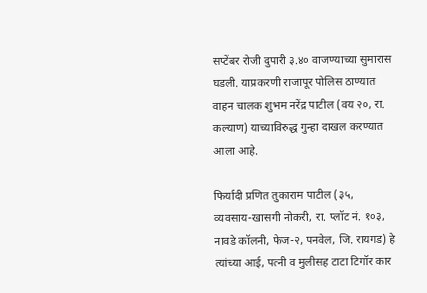सप्टेंबर रोजी दुपारी ३.४० वाजण्याच्या सुमारास घडली. याप्रकरणी राजापूर पोलिस ठाण्यात वाहन चालक शुभम नरेंद्र पाटील (वय २०, रा. कल्याण) याच्याविरुद्ध गुन्हा दाखल करण्यात आला आहे.

फिर्यादी प्रणित तुकाराम पाटील (३५, व्यवसाय-खासगी नोकरी, रा. प्लॉट नं. १०३, नावडे कॉलनी, फेज-२, पनवेल, जि. रायगड) हे त्यांच्या आई, पत्नी व मुलीसह टाटा टिगॉर कार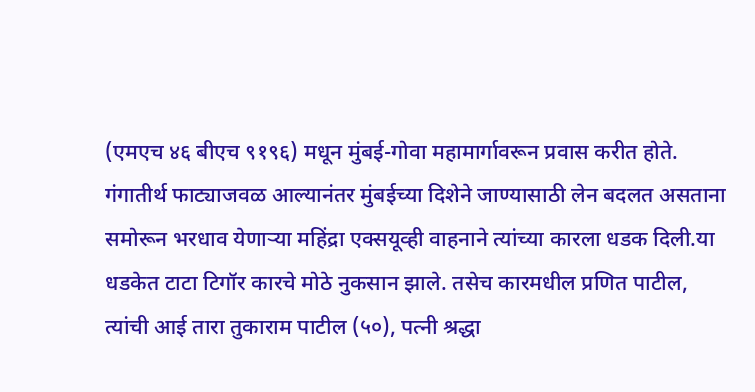(एमएच ४६ बीएच ९१९६) मधून मुंबई-गोवा महामार्गावरून प्रवास करीत होते. गंगातीर्थ फाट्याजवळ आल्यानंतर मुंबईच्या दिशेने जाण्यासाठी लेन बदलत असताना समोरून भरधाव येणाऱ्या महिंद्रा एक्सयूव्ही वाहनाने त्यांच्या कारला धडक दिली.या धडकेत टाटा टिगॉर कारचे मोठे नुकसान झाले. तसेच कारमधील प्रणित पाटील, त्यांची आई तारा तुकाराम पाटील (५०), पत्नी श्रद्धा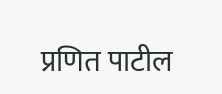प्रणित पाटील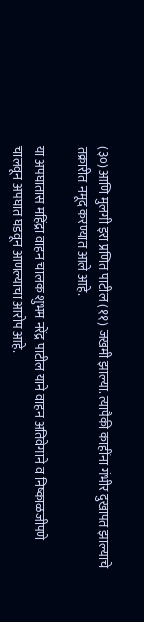(३०) आणि मुलगी इरा प्रणित पाटील (११) जखमी झाल्या. त्यापैकी काहींना गंभीर दुखापत झाल्याचे तक्रारीत नमूद करण्यात आले आहे.

या अपघातास महिंद्रा वाहन चालक शुभम नरेंद्र पाटील याने वाहन अतिवेगाने व निष्काळजीपणे चालवून अपघात घडवून आणल्याचा आरोप आहे.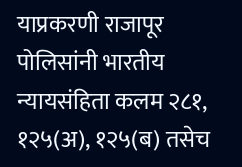याप्रकरणी राजापूर पोलिसांनी भारतीय न्यायसंहिता कलम २८१, १२५(अ), १२५(ब) तसेच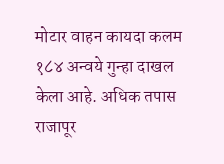मोटार वाहन कायदा कलम १८४ अन्वये गुन्हा दाखल केला आहे. अधिक तपास राजापूर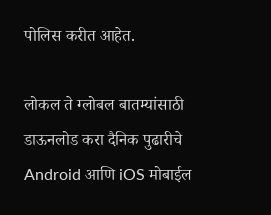पोलिस करीत आहेत.

लोकल ते ग्लोबल बातम्यांसाठी डाऊनलोड करा दैनिक पुढारीचे Android आणि iOS मोबाईल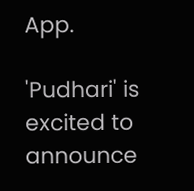App.

'Pudhari' is excited to announce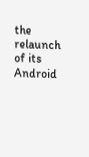the relaunch of its Android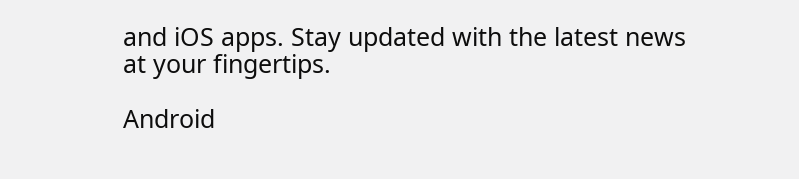and iOS apps. Stay updated with the latest news at your fingertips.

Android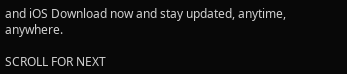and iOS Download now and stay updated, anytime, anywhere.

SCROLL FOR NEXT